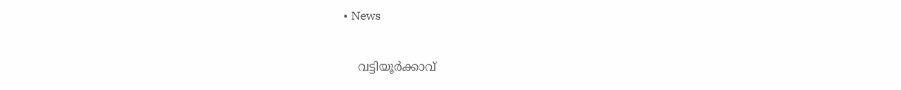• News

    വട്ടിയൂർക്കാവ്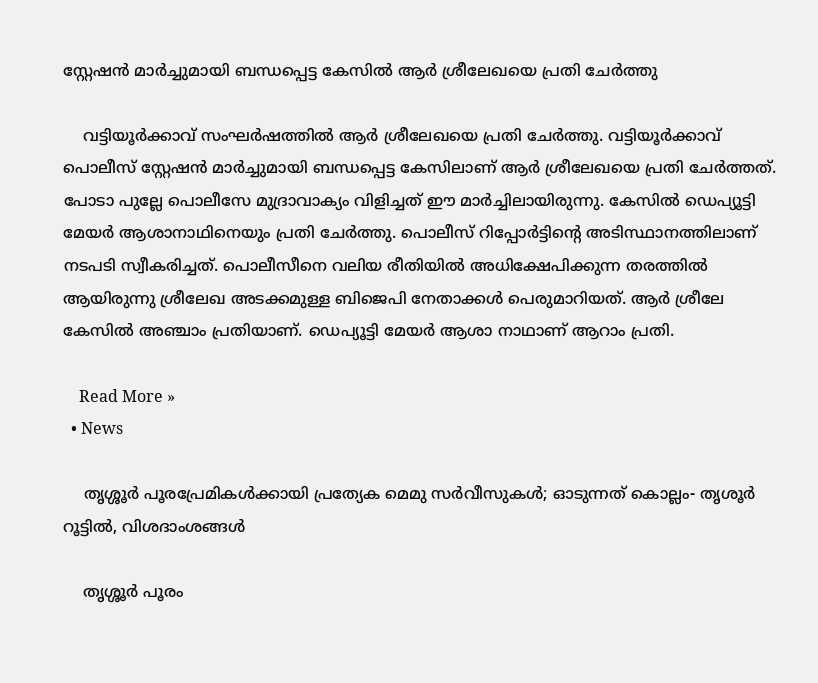സ്റ്റേഷൻ മാർച്ചുമായി ബന്ധപ്പെട്ട കേസിൽ ആർ ശ്രീലേഖയെ പ്രതി ചേർത്തു

    വട്ടിയൂർക്കാവ് സംഘർഷത്തിൽ ആർ ശ്രീലേഖയെ പ്രതി ചേർത്തു. വട്ടിയൂർക്കാവ് പൊലീസ് സ്റ്റേഷൻ മാർച്ചുമായി ബന്ധപ്പെട്ട കേസിലാണ് ആർ ശ്രീലേഖയെ പ്രതി ചേർത്തത്. പോടാ പുല്ലേ പൊലീസേ മുദ്രാവാക്യം വിളിച്ചത് ഈ മാർച്ചിലായിരുന്നു. കേസിൽ ഡെപ്യൂട്ടി മേയർ ആശാനാഥിനെയും പ്രതി ചേർത്തു. പൊലീസ് റിപ്പോർട്ടിൻ്റെ അടിസ്ഥാനത്തിലാണ് നടപടി സ്വീകരിച്ചത്. പൊലീസീനെ വലിയ രീതിയിൽ അധിക്ഷേപിക്കുന്ന തരത്തിൽ ആയിരുന്നു ശ്രീലേഖ അടക്കമുള്ള ബിജെപി നേതാക്കൾ പെരുമാറിയത്. ആർ ശ്രീലേ കേസിൽ അഞ്ചാം പ്രതിയാണ്. ഡെപ്യൂട്ടി മേയർ ആശാ നാഥാണ് ആറാം പ്രതി.

    Read More »
  • News

    തൃശ്ശൂര്‍ പൂരപ്രേമികള്‍ക്കായി പ്രത്യേക മെമു സര്‍വീസുകള്‍; ഓടുന്നത് കൊല്ലം- തൃശൂര്‍ റൂട്ടില്‍, വിശദാംശങ്ങള്‍

    തൃശ്ശൂര്‍ പൂരം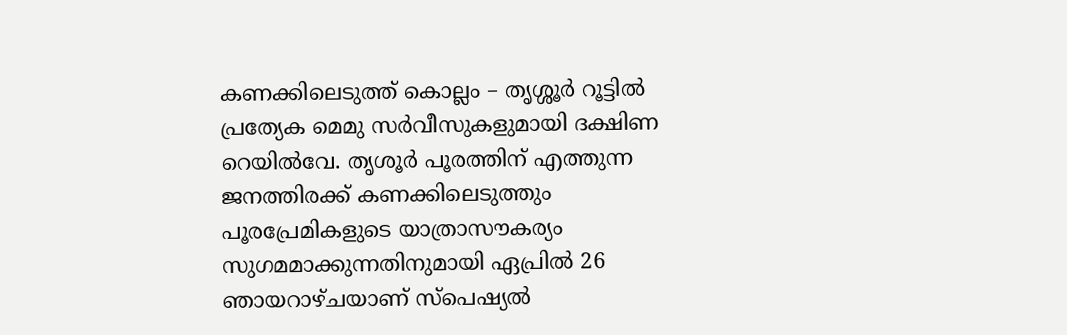കണക്കിലെടുത്ത് കൊല്ലം – തൃശ്ശൂര്‍ റൂട്ടില്‍ പ്രത്യേക മെമു സര്‍വീസുകളുമായി ദക്ഷിണ റെയില്‍വേ. തൃശൂര്‍ പൂരത്തിന് എത്തുന്ന ജനത്തിരക്ക് കണക്കിലെടുത്തും പൂരപ്രേമികളുടെ യാത്രാസൗകര്യം സുഗമമാക്കുന്നതിനുമായി ഏപ്രില്‍ 26 ഞായറാഴ്ചയാണ് സ്‌പെഷ്യല്‍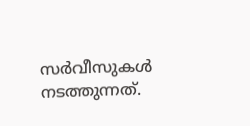സര്‍വീസുകള്‍ നടത്തുന്നത്.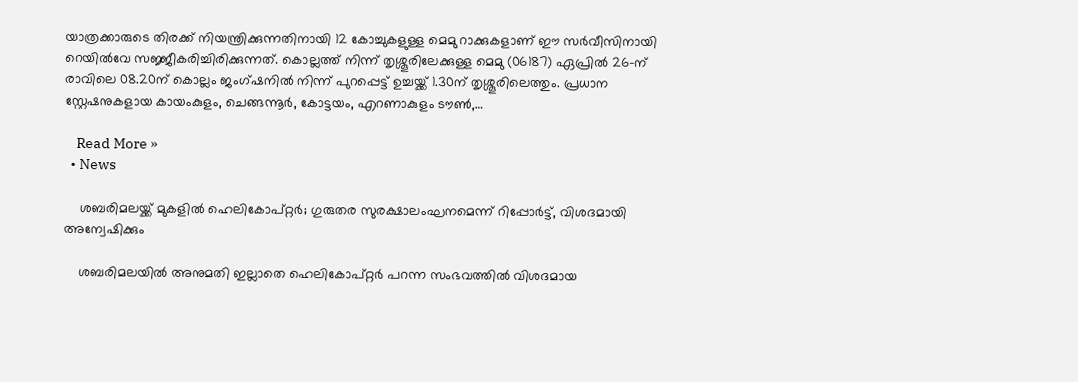യാത്രക്കാരുടെ തിരക്ക് നിയന്ത്രിക്കുന്നതിനായി 12 കോച്ചുകളുള്ള മെമു റാക്കുകളാണ് ഈ സര്‍വീസിനായി റെയില്‍വേ സജ്ജീകരിച്ചിരിക്കുന്നത്. കൊല്ലത്ത് നിന്ന് തൃശ്ശൂരിലേക്കുള്ള മെമു (06187) ഏപ്രില്‍ 26-ന് രാവിലെ 08.20ന് കൊല്ലം ജംഗ്ഷനില്‍ നിന്ന് പുറപ്പെട്ട് ഉച്ചയ്ക്ക് 1.30ന് തൃശ്ശൂരിലെത്തും. പ്രധാന സ്റ്റേഷനുകളായ കായംകുളം, ചെങ്ങന്നൂര്‍, കോട്ടയം, എറണാകുളം ടൗണ്‍,…

    Read More »
  • News

    ശബരിമലയ്ക്ക് മുകളിൽ ഹെലികോപ്റ്റർ; ഗുരുതര സുരക്ഷാലംഘനമെന്ന് റിപ്പോർട്ട്, വിശദമായി അന്വേഷിക്കും

    ശബരിമലയിൽ അനുമതി ഇല്ലാതെ ഹെലികോപ്റ്റർ പറന്ന സംഭവത്തിൽ വിശദമായ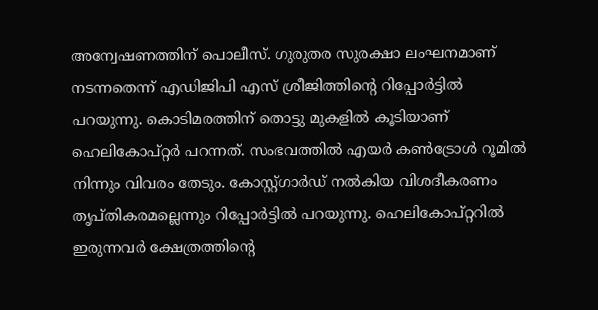അന്വേഷണത്തിന് പൊലീസ്. ഗുരുതര സുരക്ഷാ ലംഘനമാണ് നടന്നതെന്ന് എഡിജിപി എസ് ശ്രീജിത്തിന്റെ റിപ്പോർട്ടിൽ പറയുന്നു. കൊടിമരത്തിന് തൊട്ടു മുകളിൽ കൂടിയാണ് ഹെലികോപ്റ്റർ പറന്നത്. സംഭവത്തിൽ എയർ കൺട്രോൾ റൂമിൽ നിന്നും വിവരം തേടും. കോസ്റ്റ്ഗാർഡ് നൽകിയ വിശദീകരണം തൃപ്തികരമല്ലെന്നും റിപ്പോർട്ടിൽ പറയുന്നു. ഹെലികോപ്റ്ററില്‍ ഇരുന്നവര്‍ ക്ഷേത്രത്തിന്റെ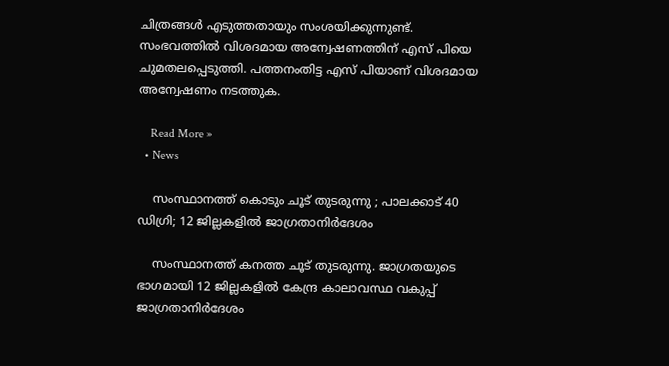ചിത്രങ്ങള്‍ എടുത്തതായും സംശയിക്കുന്നുണ്ട്. സംഭവത്തിൽ വിശദമായ അന്വേഷണത്തിന് എസ് പിയെ ചുമതലപ്പെടുത്തി. പത്തനംതിട്ട എസ് പിയാണ് വിശദമായ അന്വേഷണം നടത്തുക.

    Read More »
  • News

    സംസ്ഥാനത്ത് കൊടും ചൂട് തുടരുന്നു ; പാലക്കാട് 40 ഡിഗ്രി; 12 ജില്ലകളില്‍ ജാഗ്രതാനിര്‍ദേശം

    സംസ്ഥാനത്ത് കനത്ത ചൂട് തുടരുന്നു. ജാഗ്രതയുടെ ഭാഗമായി 12 ജില്ലകളില്‍ കേന്ദ്ര കാലാവസ്ഥ വകുപ്പ് ജാഗ്രതാനിര്‍ദേശം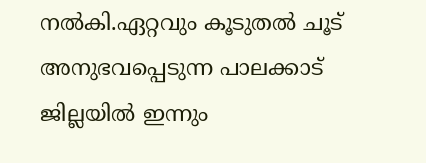നല്‍കി.ഏറ്റവും കൂടുതല്‍ ചൂട് അനുഭവപ്പെടുന്ന പാലക്കാട് ജില്ലയില്‍ ഇന്നും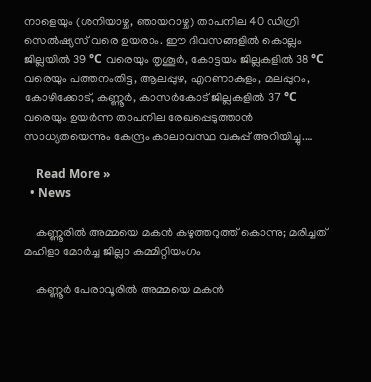നാളെയും (ശനിയാഴ്ച, ഞായറാഴ്ച) താപനില 40 ഡിഗ്രി സെല്‍ഷ്യസ് വരെ ഉയരാം. ഈ ദിവസങ്ങളില്‍ കൊല്ലം ജില്ലയില്‍ 39 °C വരെയും തൃശൂര്‍, കോട്ടയം ജില്ലകളില്‍ 38 °C വരെയും പത്തനംതിട്ട, ആലപ്പുഴ, എറണാകുളം, മലപ്പുറം, കോഴിക്കോട്, കണ്ണൂര്‍, കാസര്‍കോട് ജില്ലകളില്‍ 37 °C വരെയും ഉയര്‍ന്ന താപനില രേഖപ്പെടുത്താന്‍ സാധ്യതയെന്നും കേന്ദ്രം കാലാവസ്ഥ വകുപ്പ് അറിയിച്ചു.…

    Read More »
  • News

    കണ്ണൂരില്‍ അമ്മയെ മകന്‍ കഴുത്തറുത്ത് കൊന്നു; മരിച്ചത് മഹിളാ മോര്‍ച്ച ജില്ലാ കമ്മിറ്റിയംഗം

    കണ്ണൂര്‍ പേരാവൂരില്‍ അമ്മയെ മകന്‍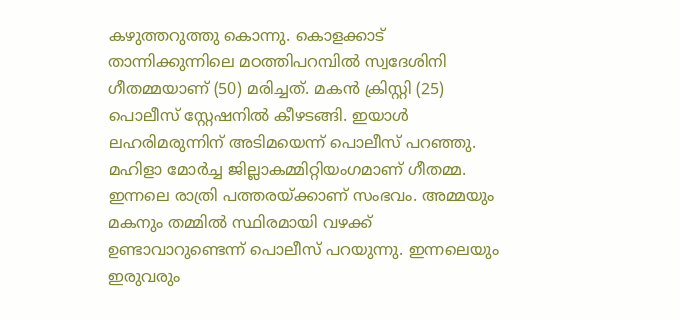കഴുത്തറുത്തു കൊന്നു. കൊളക്കാട് താന്നിക്കുന്നിലെ മഠത്തിപറമ്പില്‍ സ്വദേശിനി ഗീതമ്മയാണ് (50) മരിച്ചത്. മകന്‍ ക്രിസ്റ്റി (25) പൊലീസ് സ്റ്റേഷനില്‍ കീഴടങ്ങി. ഇയാള്‍ ലഹരിമരുന്നിന് അടിമയെന്ന് പൊലീസ് പറഞ്ഞു. മഹിളാ മോര്‍ച്ച ജില്ലാകമ്മിറ്റിയംഗമാണ് ഗീതമ്മ. ഇന്നലെ രാത്രി പത്തരയ്ക്കാണ് സംഭവം. അമ്മയും മകനും തമ്മില്‍ സ്ഥിരമായി വഴക്ക് ഉണ്ടാവാറുണ്ടെന്ന് പൊലീസ് പറയുന്നു. ഇന്നലെയും ഇരുവരും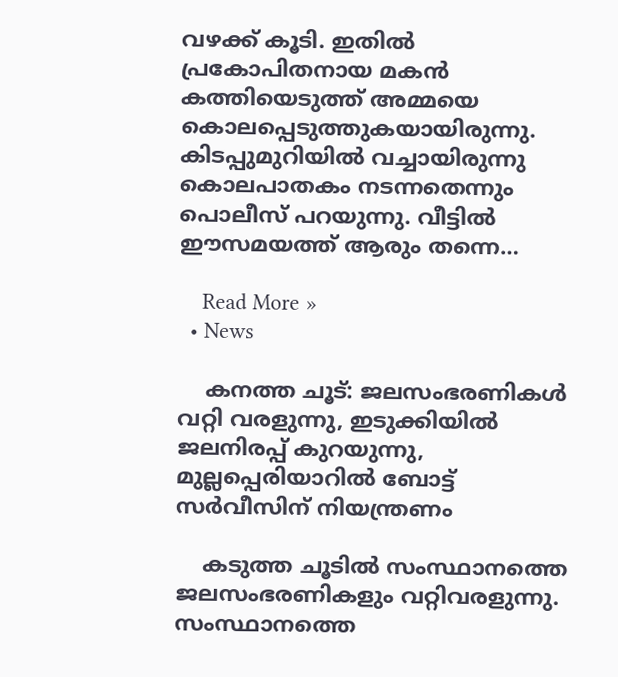വഴക്ക് കൂടി. ഇതില്‍ പ്രകോപിതനായ മകന്‍ കത്തിയെടുത്ത് അമ്മയെ കൊലപ്പെടുത്തുകയായിരുന്നു. കിടപ്പുമുറിയില്‍ വച്ചായിരുന്നു കൊലപാതകം നടന്നതെന്നും പൊലീസ് പറയുന്നു. വീട്ടില്‍ ഈസമയത്ത് ആരും തന്നെ…

    Read More »
  • News

    കനത്ത ചൂട്: ജലസംഭരണികള്‍ വറ്റി വരളുന്നു, ഇടുക്കിയില്‍ ജലനിരപ്പ് കുറയുന്നു, മുല്ലപ്പെരിയാറില്‍ ബോട്ട് സര്‍വീസിന് നിയന്ത്രണം

    കടുത്ത ചൂടില്‍ സംസ്ഥാനത്തെ ജലസംഭരണികളും വറ്റിവരളുന്നു. സംസ്ഥാനത്തെ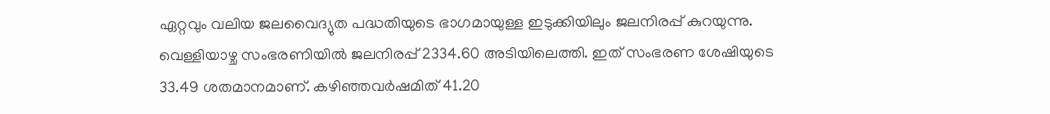ഏറ്റവും വലിയ ജലവൈദ്യുത പദ്ധതിയുടെ ഭാഗമായുള്ള ഇടുക്കിയിലും ജലനിരപ്പ് കുറയുന്നു. വെള്ളിയാഴ്ച സംഭരണിയില്‍ ജലനിരപ്പ് 2334.60 അടിയിലെത്തി. ഇത് സംഭരണ ശേഷിയുടെ 33.49 ശതമാനമാണ്. കഴിഞ്ഞവര്‍ഷമിത് 41.20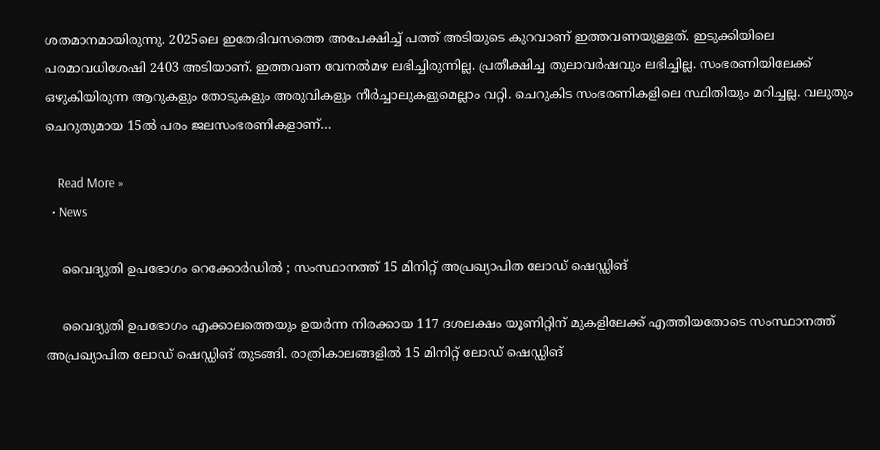ശതമാനമായിരുന്നു. 2025ലെ ഇതേദിവസത്തെ അപേക്ഷിച്ച് പത്ത് അടിയുടെ കുറവാണ് ഇത്തവണയുള്ളത്. ഇടുക്കിയിലെ പരമാവധിശേഷി 2403 അടിയാണ്. ഇത്തവണ വേനല്‍മഴ ലഭിച്ചിരുന്നില്ല. പ്രതീക്ഷിച്ച തുലാവര്‍ഷവും ലഭിച്ചില്ല. സംഭരണിയിലേക്ക് ഒഴുകിയിരുന്ന ആറുകളും തോടുകളും അരുവികളും നീര്‍ച്ചാലുകളുമെല്ലാം വറ്റി. ചെറുകിട സംഭരണികളിലെ സ്ഥിതിയും മറിച്ചല്ല. വലുതും ചെറുതുമായ 15ല്‍ പരം ജലസംഭരണികളാണ്…

    Read More »
  • News

    വൈദ്യുതി ഉപഭോഗം റെക്കോർഡിൽ ; സംസ്ഥാനത്ത് 15 മിനിറ്റ് അപ്രഖ്യാപിത ലോഡ് ഷെഡ്ഡിങ്

    വൈദ്യുതി ഉപഭോഗം എക്കാലത്തെയും ഉയർന്ന നിരക്കായ 117 ദശലക്ഷം യൂണിറ്റിന് മുകളിലേക്ക് എത്തിയതോടെ സംസ്ഥാനത്ത് അപ്രഖ്യാപിത ലോഡ് ഷെഡ്ഡിങ് തുടങ്ങി. രാത്രികാലങ്ങളിൽ 15 മിനിറ്റ് ലോഡ്‌ ഷെഡ്ഡിങ്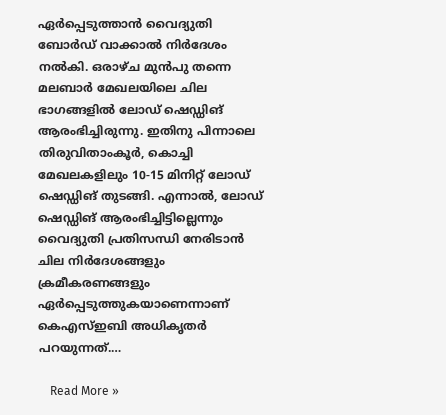ഏർപ്പെടുത്താൻ വൈദ്യുതി ബോർഡ് വാക്കാൽ നിർദേശം നൽകി. ഒരാഴ്ച മുൻപു തന്നെ മലബാർ മേഖലയിലെ ചില ഭാഗങ്ങളിൽ ലോഡ് ഷെഡ്ഡിങ് ആരംഭിച്ചിരുന്നു. ഇതിനു പിന്നാലെ തിരുവിതാംകൂർ, കൊച്ചി മേഖലകളിലും 10-15 മിനിറ്റ് ലോഡ് ഷെഡ്ഡിങ് തുടങ്ങി. എന്നാൽ, ലോഡ് ഷെഡ്ഡിങ് ആരംഭിച്ചിട്ടില്ലെന്നും വൈദ്യുതി പ്രതിസന്ധി നേരിടാൻ ചില നിർദേശങ്ങളും ക്രമീകരണങ്ങളും ഏർപ്പെടുത്തുകയാണെന്നാണ് കെഎസ്ഇബി അധികൃതർ പറയുന്നത്.…

    Read More »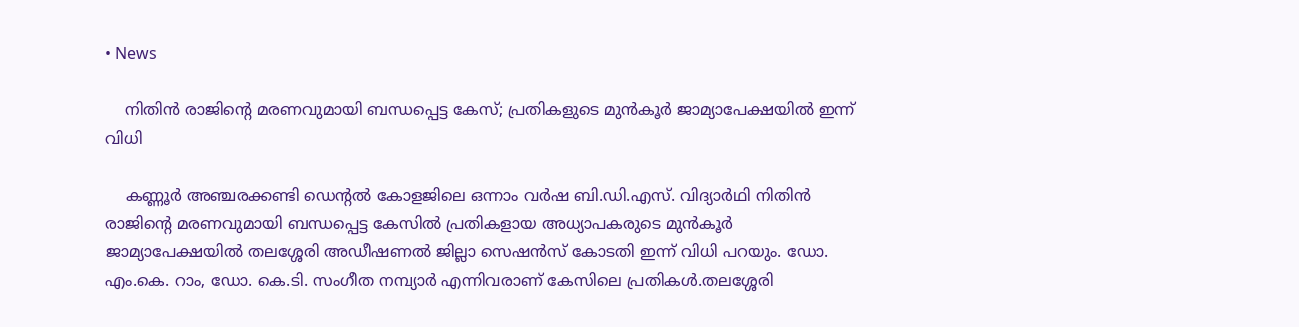• News

    നിതിൻ രാജിന്റെ മരണവുമായി ബന്ധപ്പെട്ട കേസ്; പ്രതികളുടെ മുൻകൂർ ജാമ്യാപേക്ഷയിൽ ഇന്ന് വിധി

    കണ്ണൂർ അഞ്ചരക്കണ്ടി ഡെന്റൽ കോളജിലെ ഒന്നാം വർഷ ബി.ഡി.എസ്. വിദ്യാർഥി നിതിൻ രാജിന്റെ മരണവുമായി ബന്ധപ്പെട്ട കേസിൽ പ്രതികളായ അധ്യാപകരുടെ മുൻകൂർ ജാമ്യാപേക്ഷയിൽ തലശ്ശേരി അഡീഷണൽ ജില്ലാ സെഷൻസ് കോടതി ഇന്ന് വിധി പറയും. ഡോ. എം.കെ. റാം, ഡോ. കെ.ടി. സംഗീത നമ്പ്യാർ എന്നിവരാണ് കേസിലെ പ്രതികൾ.തലശ്ശേരി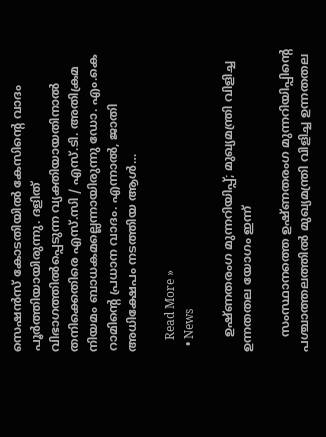സെഷന്‍സ് കോടതിയില്‍ കേസിന്റെ വാദം പൂര്‍ത്തിയായിരുന്നു. ദളിത് വിഭാഗത്തിൽപ്പെടുന്ന വ്യക്തിയായതിനാൽ തനിക്കെതിരെ എസ്.സി / എസ്.ടി. അതിക്രമ നിയമം ബാധകമല്ലെന്നായിരുന്നു ഡോ. എം.കെ റാമിന്റെ പ്രധാന വാദം. എന്നാൽ, ജാതി അധിക്ഷേപം നടത്തിയ ആൾ…

    Read More »
  • News

    ഉഷ്ണതരംഗ മുന്നറിയിപ്പ്; മുഖ്യമന്ത്രി വിളിച്ച ഉന്നതതല യോഗം ഇന്ന്

    സംസ്ഥാനത്തെ ഉഷ്ണതരംഗ മുന്നറിയിപ്പിന്റെ പശ്ചാത്തലത്തിൽ മുഖ്യമന്ത്രി വിളിച്ച ഉന്നതതല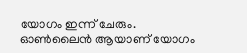യോഗം ഇന്ന് ചേരും. ഓൺലൈൻ ആയാണ് യോഗം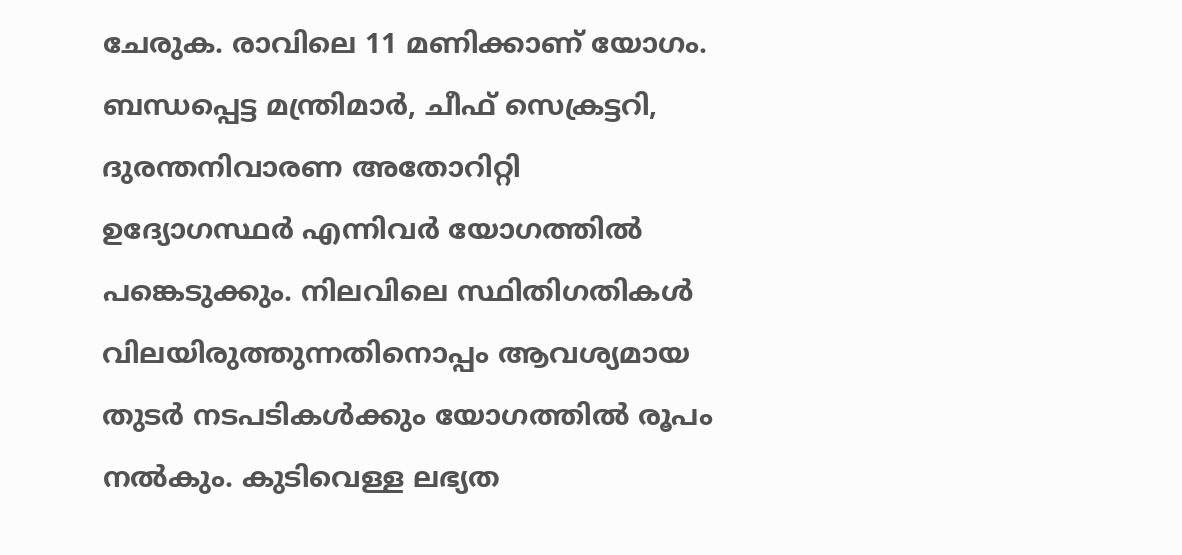ചേരുക. രാവിലെ 11 മണിക്കാണ് യോഗം. ബന്ധപ്പെട്ട മന്ത്രിമാർ, ചീഫ് സെക്രട്ടറി, ദുരന്തനിവാരണ അതോറിറ്റി ഉദ്യോഗസ്ഥർ എന്നിവർ യോഗത്തിൽ പങ്കെടുക്കും. നിലവിലെ സ്ഥിതിഗതികൾ വിലയിരുത്തുന്നതിനൊപ്പം ആവശ്യമായ തുടർ നടപടികൾക്കും യോഗത്തിൽ രൂപം നൽകും. കുടിവെള്ള ലഭ്യത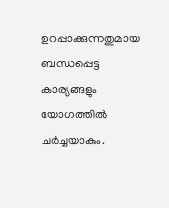ഉറപ്പാക്കുന്നതുമായ ബന്ധപ്പെട്ട കാര്യങ്ങളും യോഗത്തിൽ ചർച്ചയാകും.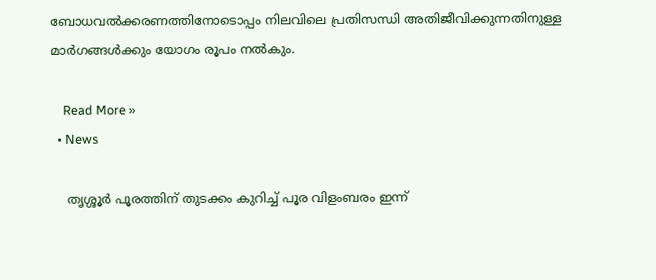ബോധവൽക്കരണത്തിനോടൊപ്പം നിലവിലെ പ്രതിസന്ധി അതിജീവിക്കുന്നതിനുള്ള മാർഗങ്ങൾക്കും യോഗം രൂപം നൽകും.

    Read More »
  • News

    തൃശ്ശൂർ പൂരത്തിന് തുടക്കം കുറിച്ച് പൂര വിളംബരം ഇന്ന്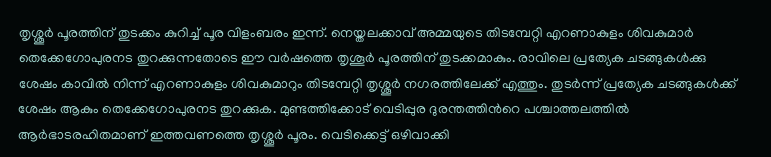തൃശ്ശൂർ പൂരത്തിന് തുടക്കം കുറിച്ച് പൂര വിളംബരം ഇന്ന്. നെയ്തലക്കാവ് അമ്മയുടെ തിടമ്പേറ്റി എറണാകുളം ശിവകുമാർ തെക്കേഗോപുരനട തുറക്കുന്നതോടെ ഈ വർഷത്തെ തൃശൂർ പൂരത്തിന് തുടക്കമാകും. രാവിലെ പ്രത്യേക ചടങ്ങുകൾക്കു ശേഷം കാവിൽ നിന്ന് എറണാകുളം ശിവകുമാറും തിടമ്പേറ്റി തൃശ്ശൂർ നഗരത്തിലേക്ക് എത്തും. തുടർന്ന് പ്രത്യേക ചടങ്ങുകൾക്ക് ശേഷം ആകും തെക്കേഗോപുരനട തുറക്കുക. മുണ്ടത്തിക്കോട് വെടിപ്പുര ദുരന്തത്തിന്‍റെ പശ്ചാത്തലത്തില്‍ ആർഭാടരഹിതമാണ് ഇത്തവണത്തെ തൃശ്ശൂര്‍ പൂരം. വെടിക്കെട്ട് ഒഴിവാക്കി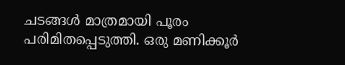ചടങ്ങള്‍ മാത്രമായി പൂരം പരിമിതപ്പെടുത്തി. ഒരു മണിക്കൂര്‍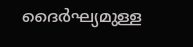ദൈര്‍ഘ്യമുള്ള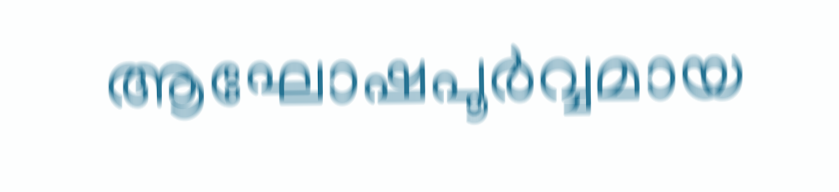ആഘോഷപൂര്‍വ്വമായ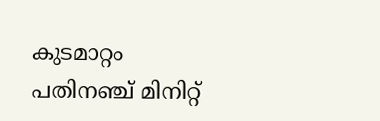കുടമാറ്റം പതിനഞ്ച് മിനിറ്റ്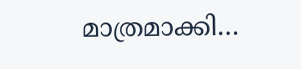മാത്രമാക്കി…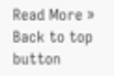Read More »
Back to top button